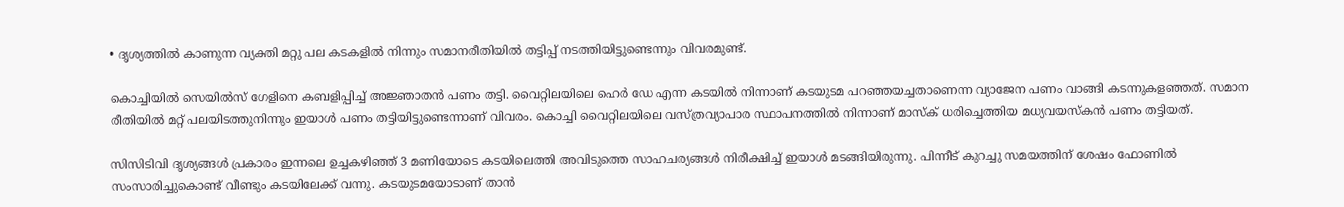• ദൃശ്യത്തിൽ കാണുന്ന വ്യക്തി മറ്റു പല കടകളിൽ നിന്നും സമാനരീതിയിൽ തട്ടിപ്പ് നടത്തിയിട്ടുണ്ടെന്നും വിവരമുണ്ട്.

കൊച്ചിയിൽ സെയിൽസ് ഗേളിനെ കബളിപ്പിച്ച് അജ്ഞാതൻ പണം തട്ടി. വൈറ്റിലയിലെ ഹെർ ഡേ എന്ന കടയിൽ നിന്നാണ് കടയുടമ പറഞ്ഞയച്ചതാണെന്ന വ്യാജേന പണം വാങ്ങി കടന്നുകളഞ്ഞത്. സമാന രീതിയിൽ മറ്റ് പലയിടത്തുനിന്നും ഇയാൾ പണം തട്ടിയിട്ടുണ്ടെന്നാണ് വിവരം. കൊച്ചി വൈറ്റിലയിലെ വസ്ത്രവ്യാപാര സ്ഥാപനത്തിൽ നിന്നാണ് മാസ്‌ക് ധരിച്ചെത്തിയ മധ്യവയസ്കൻ പണം തട്ടിയത്.

സിസിടിവി ദൃശ്യങ്ങൾ പ്രകാരം ഇന്നലെ ഉച്ചകഴിഞ്ഞ് 3 മണിയോടെ കടയിലെത്തി അവിടുത്തെ സാഹചര്യങ്ങൾ നിരീക്ഷിച്ച് ഇയാൾ മടങ്ങിയിരുന്നു. പിന്നീട് കുറച്ചു സമയത്തിന് ശേഷം ഫോണിൽ സംസാരിച്ചുകൊണ്ട് വീണ്ടും കടയിലേക്ക് വന്നു. കടയുടമയോടാണ് താൻ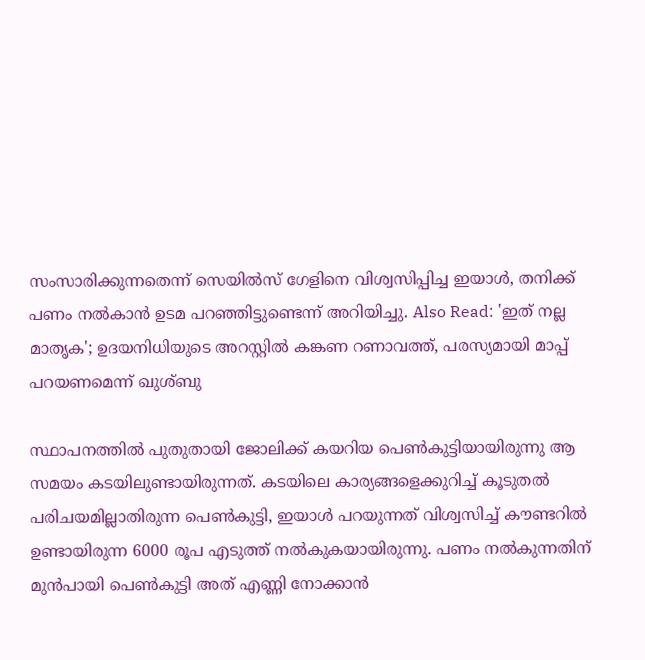സംസാരിക്കുന്നതെന്ന് സെയിൽസ് ഗേളിനെ വിശ്വസിപ്പിച്ച ഇയാൾ, തനിക്ക് പണം നൽകാൻ ഉടമ പറഞ്ഞിട്ടുണ്ടെന്ന് അറിയിച്ചു. Also Read: 'ഇത് നല്ല മാതൃക'; ഉദയനിധിയുടെ അറസ്റ്റില്‍ കങ്കണ റണാവത്ത്, പരസ്യമായി മാപ്പ് പറയണമെന്ന് ഖുശ്ബു

സ്ഥാപനത്തിൽ പുതുതായി ജോലിക്ക് കയറിയ പെൺകുട്ടിയായിരുന്നു ആ സമയം കടയിലുണ്ടായിരുന്നത്. കടയിലെ കാര്യങ്ങളെക്കുറിച്ച് കൂടുതൽ പരിചയമില്ലാതിരുന്ന പെൺകുട്ടി, ഇയാൾ പറയുന്നത് വിശ്വസിച്ച് കൗണ്ടറിൽ ഉണ്ടായിരുന്ന 6000 രൂപ എടുത്ത് നൽകുകയായിരുന്നു. പണം നൽകുന്നതിന് മുൻപായി പെൺകുട്ടി അത് എണ്ണി നോക്കാൻ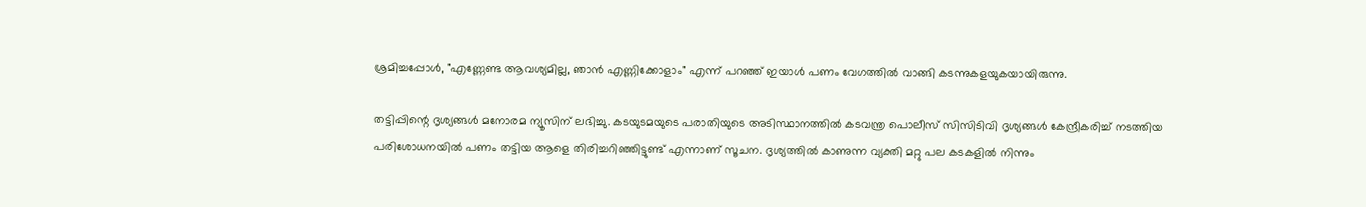ശ്രമിച്ചപ്പോൾ, "എണ്ണേണ്ട ആവശ്യമില്ല, ഞാൻ എണ്ണിക്കോളാം" എന്ന് പറഞ്ഞ് ഇയാൾ പണം വേഗത്തിൽ വാങ്ങി കടന്നുകളയുകയായിരുന്നു.

തട്ടിപ്പിന്റെ ദൃശ്യങ്ങൾ മനോരമ ന്യൂസിന് ലഭിച്ചു. കടയുടമയുടെ പരാതിയുടെ അടിസ്ഥാനത്തിൽ കടവന്ത്ര പൊലീസ് സിസിടിവി ദൃശ്യങ്ങൾ കേന്ദ്രീകരിച്ച് നടത്തിയ പരിശോധനയിൽ പണം തട്ടിയ ആളെ തിരിച്ചറിഞ്ഞിട്ടുണ്ട് എന്നാണ് സൂചന. ദൃശ്യത്തിൽ കാണുന്ന വ്യക്തി മറ്റു പല കടകളിൽ നിന്നും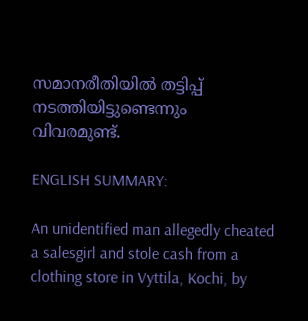സമാനരീതിയിൽ തട്ടിപ്പ് നടത്തിയിട്ടുണ്ടെന്നും വിവരമുണ്ട്.

ENGLISH SUMMARY:

An unidentified man allegedly cheated a salesgirl and stole cash from a clothing store in Vyttila, Kochi, by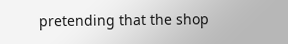pretending that the shop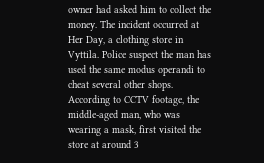owner had asked him to collect the money. The incident occurred at Her Day, a clothing store in Vyttila. Police suspect the man has used the same modus operandi to cheat several other shops. According to CCTV footage, the middle-aged man, who was wearing a mask, first visited the store at around 3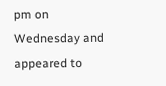pm on Wednesday and appeared to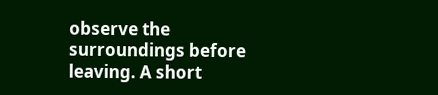observe the surroundings before leaving. A short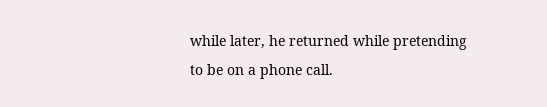while later, he returned while pretending to be on a phone call.